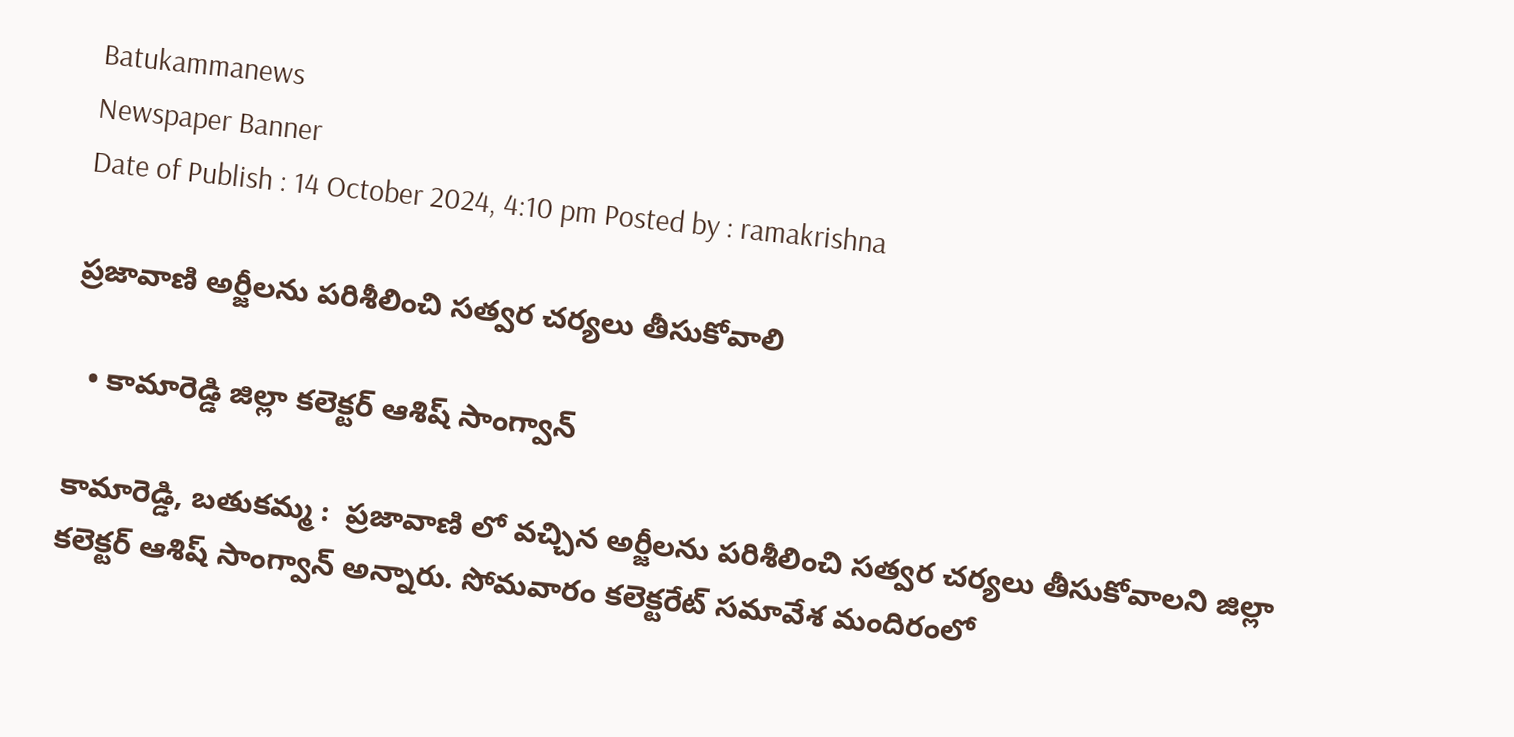Batukammanews
Newspaper Banner
Date of Publish : 14 October 2024, 4:10 pm Posted by : ramakrishna

ప్రజావాణి అర్జీలను పరిశీలించి సత్వర చర్యలు తీసుకోవాలి

  • కామారెడ్డి జిల్లా కలెక్టర్ ఆశిష్ సాంగ్వాన్

కామారెడ్డి, బతుకమ్మ :  ప్రజావాణి లో వచ్చిన అర్జీలను పరిశీలించి సత్వర చర్యలు తీసుకోవాలని జిల్లా కలెక్టర్ ఆశిష్ సాంగ్వాన్ అన్నారు. సోమవారం కలెక్టరేట్ సమావేశ మందిరంలో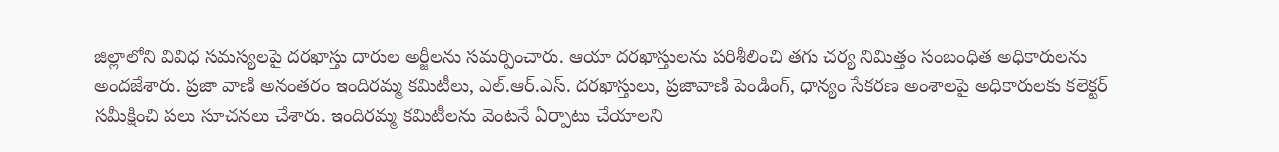జిల్లాలోని వివిధ సమస్యలపై దరఖాస్తు దారుల అర్జీలను సమర్పించారు. ఆయా దరఖాస్తులను పరిశీలించి తగు చర్య నిమిత్తం సంబంధిత అధికారులను అందజేశారు. ప్రజా వాణి అనంతరం ఇందిరమ్మ కమిటీలు, ఎల్.ఆర్.ఎస్. దరఖాస్తులు, ప్రజావాణి పెండింగ్, ధాన్యం సేకరణ అంశాలపై అధికారులకు కలెక్టర్ సమీక్షించి పలు సూచనలు చేశారు. ఇందిరమ్మ కమిటీలను వెంటనే ఏర్పాటు చేయాలని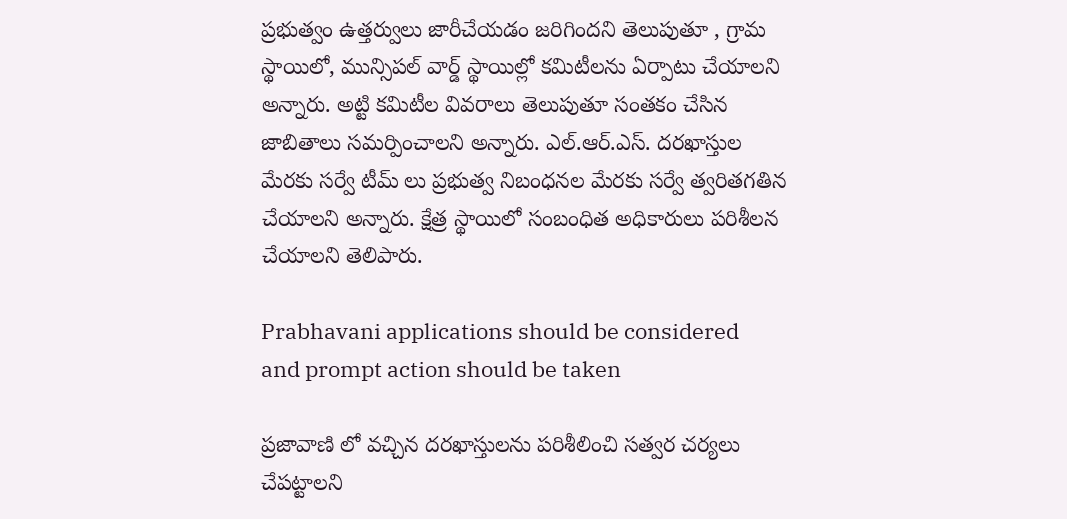ప్రభుత్వం ఉత్తర్వులు జారీచేయడం జరిగిందని తెలుపుతూ , గ్రామ స్థాయిలో, మున్సిపల్ వార్డ్ స్థాయిల్లో కమిటీలను ఏర్పాటు చేయాలని అన్నారు. అట్టి కమిటీల వివరాలు తెలుపుతూ సంతకం చేసిన జాబితాలు సమర్పించాలని అన్నారు. ఎల్.ఆర్.ఎస్. దరఖాస్తుల మేరకు సర్వే టీమ్ లు ప్రభుత్వ నిబంధనల మేరకు సర్వే త్వరితగతిన చేయాలని అన్నారు. క్షేత్ర స్థాయిలో సంబంధిత అధికారులు పరిశీలన చేయాలని తెలిపారు.

Prabhavani applications should be considered and prompt action should be taken

ప్రజావాణి లో వచ్చిన దరఖాస్తులను పరిశీలించి సత్వర చర్యలు చేపట్టాలని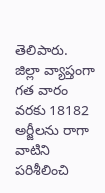తెలిపారు. జిల్లా వ్యాప్తంగా గత వారం వరకు 18182 అర్జీలను రాగా వాటిని పరిశీలించి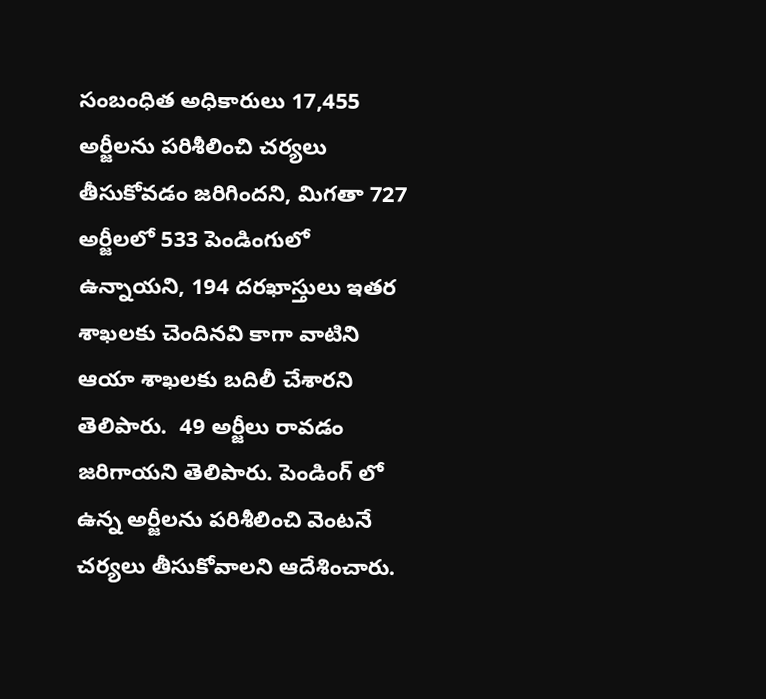సంబంధిత అధికారులు 17,455 అర్జీలను పరిశీలించి చర్యలు తీసుకోవడం జరిగిందని, మిగతా 727 అర్జీలలో 533 పెండింగులో ఉన్నాయని, 194 దరఖాస్తులు ఇతర శాఖలకు చెందినవి కాగా వాటిని ఆయా శాఖలకు బదిలీ చేశారని తెలిపారు.  49 అర్జీలు రావడం జరిగాయని తెలిపారు. పెండింగ్ లో ఉన్న అర్జీలను పరిశీలించి వెంటనే చర్యలు తీసుకోవాలని ఆదేశించారు.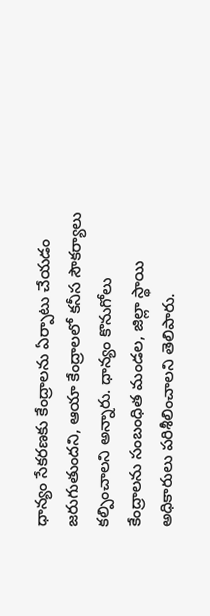ధాన్యం సేకరణకు కేంద్రాలను ఏర్పాటు చేయడం జరుగుతుందని, ఆయా కేంద్రాలలో కనీస సౌకర్యాలు కల్పించాలని అన్నారు. ధాన్యం కొనుగోలు కేంద్రాలను సంబంధిత మండల, జిల్లా స్థాయి అధికారులు పరిశీలించాలని తెలిపారు.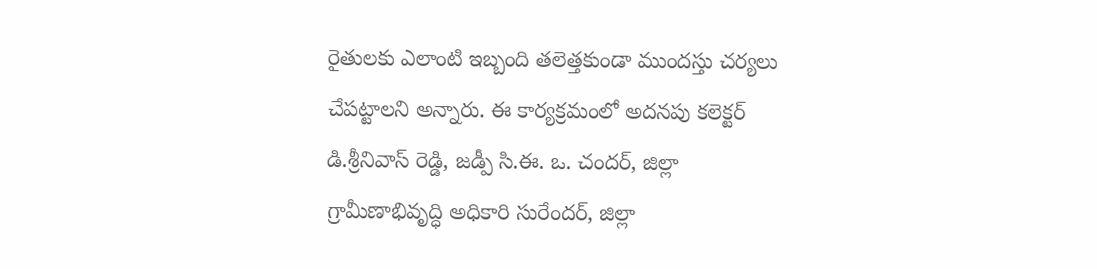రైతులకు ఎలాంటి ఇబ్బంది తలెత్తకుండా ముందస్తు చర్యలు చేపట్టాలని అన్నారు. ఈ కార్యక్రమంలో అదనపు కలెక్టర్ డి.శ్రీనివాస్ రెడ్డి, జడ్పీ సి.ఈ. ఒ. చందర్, జిల్లా గ్రామీణాభివృద్ధి అధికారి సురేందర్, జిల్లా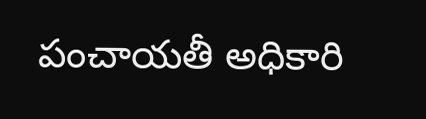పంచాయతీ అధికారి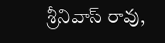శ్రీనివాస్ రావు,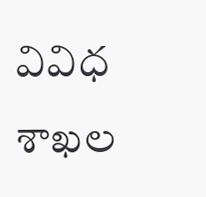వివిధ శాఖల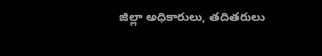జిల్లా అధికారులు, తదితరులు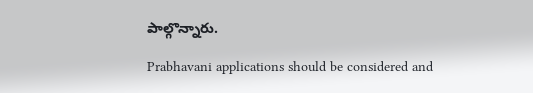పాల్గొన్నారు.

Prabhavani applications should be considered and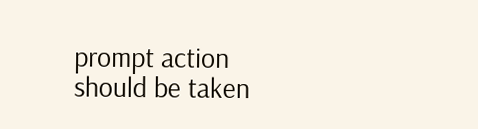prompt action should be taken